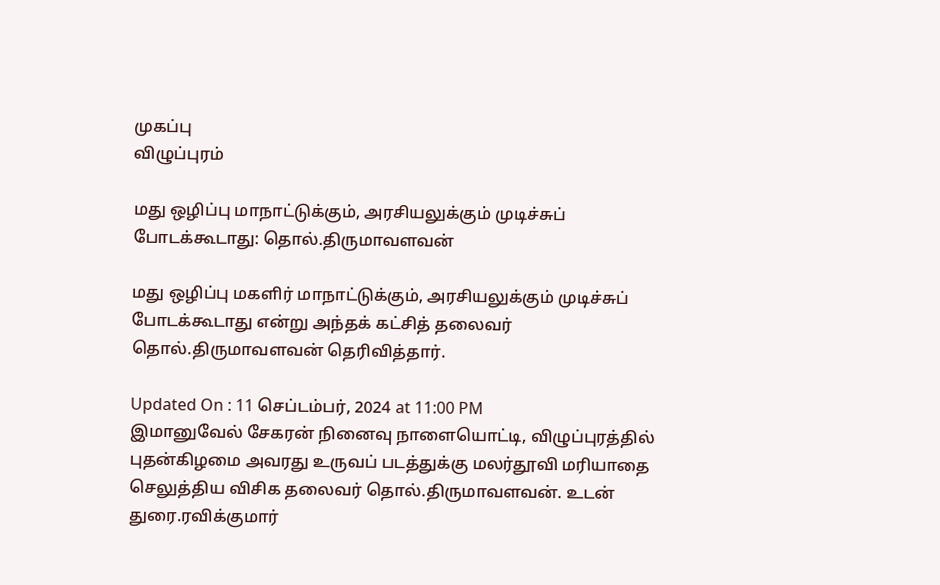முகப்பு
விழுப்புரம்

மது ஒழிப்பு மாநாட்டுக்கும், அரசியலுக்கும் முடிச்சுப் போடக்கூடாது: தொல்.திருமாவளவன்

மது ஒழிப்பு மகளிர் மாநாட்டுக்கும், அரசியலுக்கும் முடிச்சுப் போடக்கூடாது என்று அந்தக் கட்சித் தலைவர் தொல்.திருமாவளவன் தெரிவித்தார்.

Updated On : 11 செப்டம்பர், 2024 at 11:00 PM
இமானுவேல் சேகரன் நினைவு நாளையொட்டி, விழுப்புரத்தில் புதன்கிழமை அவரது உருவப் படத்துக்கு மலர்தூவி மரியாதை செலுத்திய விசிக தலைவர் தொல்.திருமாவளவன். உடன் துரை.ரவிக்குமார்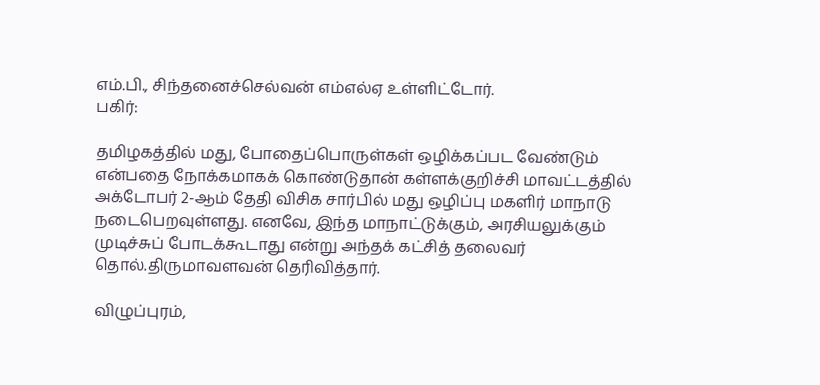எம்.பி., சிந்தனைச்செல்வன் எம்எல்ஏ உள்ளிட்டோர்.
பகிர்:

தமிழகத்தில் மது, போதைப்பொருள்கள் ஒழிக்கப்பட வேண்டும் என்பதை நோக்கமாகக் கொண்டுதான் கள்ளக்குறிச்சி மாவட்டத்தில் அக்டோபர் 2-ஆம் தேதி விசிக சார்பில் மது ஒழிப்பு மகளிர் மாநாடு நடைபெறவுள்ளது. எனவே, இந்த மாநாட்டுக்கும், அரசியலுக்கும் முடிச்சுப் போடக்கூடாது என்று அந்தக் கட்சித் தலைவர் தொல்.திருமாவளவன் தெரிவித்தார்.

விழுப்புரம்,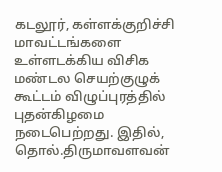கடலூர், கள்ளக்குறிச்சி மாவட்டங்களை உள்ளடக்கிய விசிக மண்டல செயற்குழுக் கூட்டம் விழுப்புரத்தில் புதன்கிழமை நடைபெற்றது. இதில், தொல்.திருமாவளவன்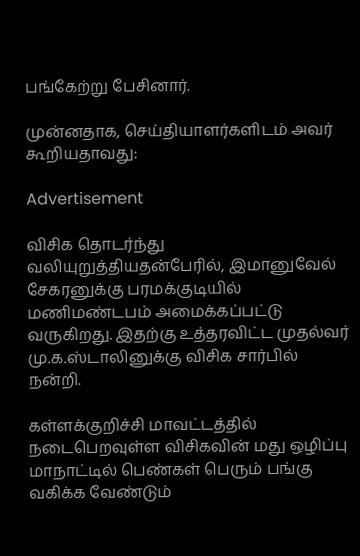பங்கேற்று பேசினார்.

முன்னதாக, செய்தியாளர்களிடம் அவர் கூறியதாவது:

Advertisement

விசிக தொடர்ந்து வலியுறுத்தியதன்பேரில், இமானுவேல் சேகரனுக்கு பரமக்குடியில் மணிமண்டபம் அமைக்கப்பட்டு வருகிறது. இதற்கு உத்தரவிட்ட முதல்வர் மு.க.ஸ்டாலினுக்கு விசிக சார்பில் நன்றி.

கள்ளக்குறிச்சி மாவட்டத்தில் நடைபெறவுள்ள விசிகவின் மது ஒழிப்பு மாநாட்டில் பெண்கள் பெரும் பங்கு வகிக்க வேண்டும்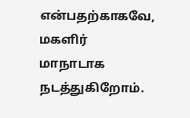என்பதற்காகவே, மகளிர் மாநாடாக நடத்துகிறோம்.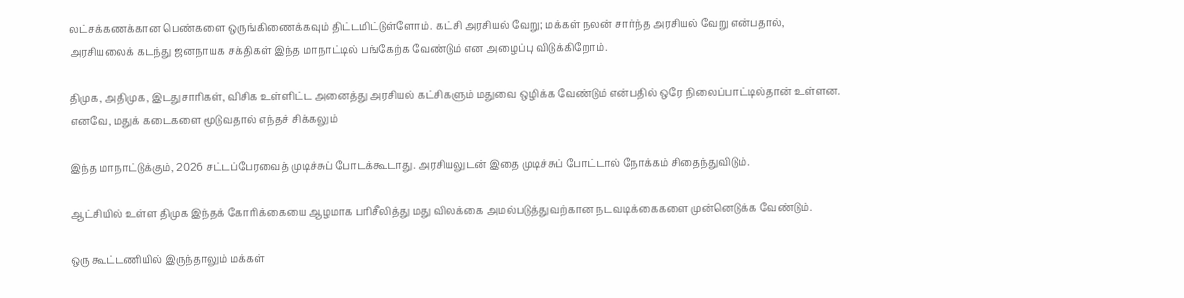லட்சக்கணக்கான பெண்களை ஒருங்கிணைக்கவும் திட்டமிட்டுள்ளோம். கட்சி அரசியல் வேறு; மக்கள் நலன் சார்ந்த அரசியல் வேறு என்பதால், அரசியலைக் கடந்து ஜனநாயக சக்திகள் இந்த மாநாட்டில் பங்கேற்க வேண்டும் என அழைப்பு விடுக்கிறோம்.

திமுக, அதிமுக, இடதுசாரிகள், விசிக உள்ளிட்ட அனைத்து அரசியல் கட்சிகளும் மதுவை ஒழிக்க வேண்டும் என்பதில் ஒரே நிலைப்பாட்டில்தான் உள்ளன. எனவே, மதுக் கடைகளை மூடுவதால் எந்தச் சிக்கலும்

இந்த மாநாட்டுக்கும், 2026 சட்டப்பேரவைத் முடிச்சுப் போடக்கூடாது. அரசியலுடன் இதை முடிச்சுப் போட்டால் நோக்கம் சிதைந்துவிடும்.

ஆட்சியில் உள்ள திமுக இந்தக் கோரிக்கையை ஆழமாக பரிசீலித்து மது விலக்கை அமல்படுத்துவற்கான நடவடிக்கைகளை முன்னெடுக்க வேண்டும்.

ஒரு கூட்டணியில் இருந்தாலும் மக்கள்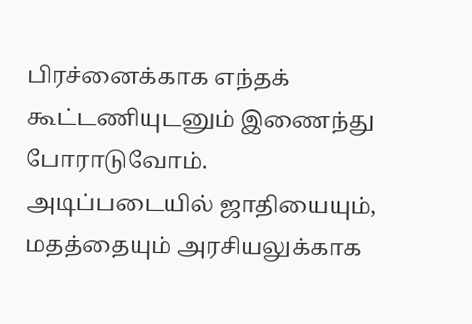பிரச்னைக்காக எந்தக் கூட்டணியுடனும் இணைந்து போராடுவோம். அடிப்படையில் ஜாதியையும், மதத்தையும் அரசியலுக்காக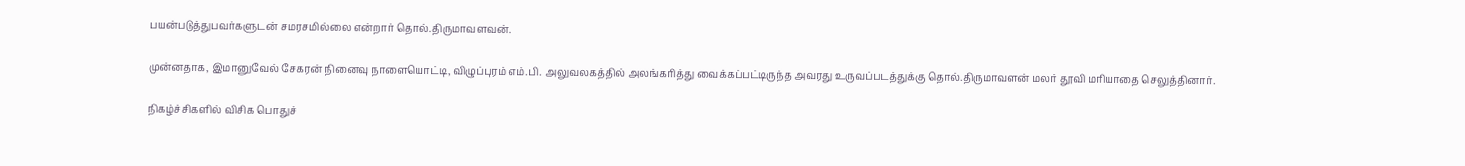பயன்படுத்துபவர்களுடன் சமரசமில்லை என்றார் தொல்.திருமாவளவன்.

முன்னதாக, இமானுவேல் சேகரன் நினைவு நாளையொட்டி, விழுப்புரம் எம்.பி. அலுவலகத்தில் அலங்கரித்து வைக்கப்பட்டிருந்த அவரது உருவப்படத்துக்கு தொல்.திருமாவளன் மலர் தூவி மரியாதை செலுத்தினார்.

நிகழ்ச்சிகளில் விசிக பொதுச்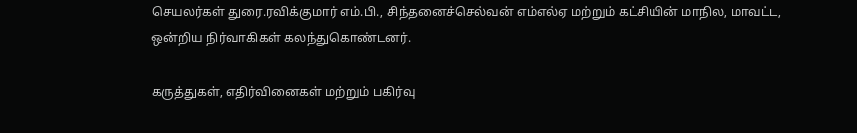செயலர்கள் துரை.ரவிக்குமார் எம்.பி., சிந்தனைச்செல்வன் எம்எல்ஏ மற்றும் கட்சியின் மாநில, மாவட்ட, ஒன்றிய நிர்வாகிகள் கலந்துகொண்டனர்.

கருத்துகள், எதிர்வினைகள் மற்றும் பகிர்வு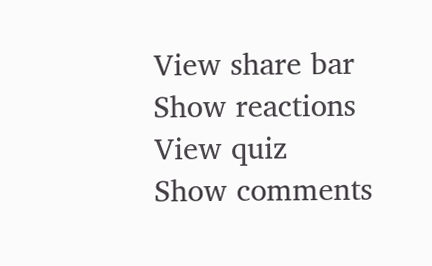View share bar
Show reactions
View quiz
Show comments